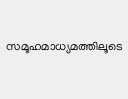സമൂഹമാധ്യമത്തിലൂടെ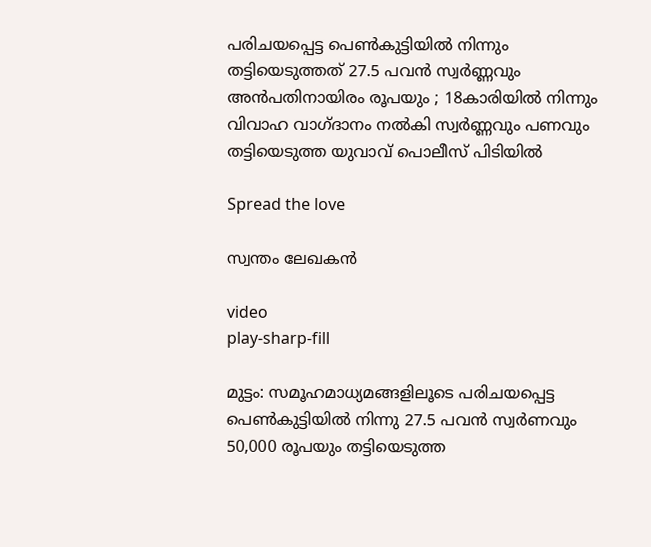പരിചയപ്പെട്ട പെൺകുട്ടിയിൽ നിന്നും തട്ടിയെടുത്തത് 27.5 പവൻ സ്വർണ്ണവും അൻപതിനായിരം രൂപയും ; 18കാരിയിൽ നിന്നും വിവാഹ വാഗ്ദാനം നൽകി സ്വർണ്ണവും പണവും തട്ടിയെടുത്ത യുവാവ് പൊലീസ് പിടിയിൽ

Spread the love

സ്വന്തം ലേഖകൻ

video
play-sharp-fill

മുട്ടം: സമൂഹമാധ്യമങ്ങളിലൂടെ പരിചയപ്പെട്ട പെൺകുട്ടിയിൽ നിന്നു 27.5 പവൻ സ്വർണവും 50,000 രൂപയും തട്ടിയെടുത്ത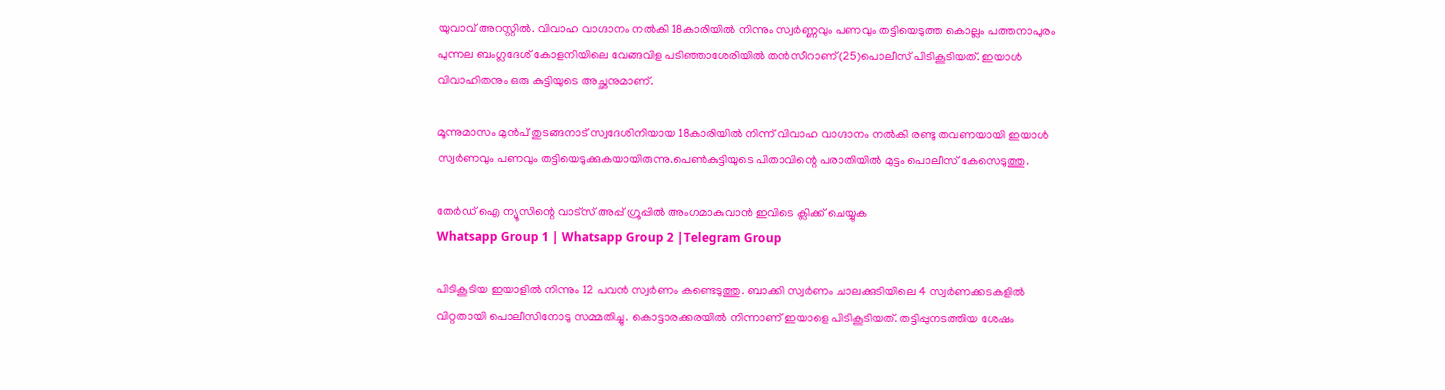യുവാവ് അറസ്റ്റിൽ. വിവാഹ വാഗ്ദാനം നൽകി 18കാരിയിൽ നിന്നും സ്വർണ്ണവും പണവും തട്ടിയെടുത്ത കൊല്ലം പത്തനാപുരം പുന്നല ബംഗ്ലദേശ് കോളനിയിലെ വേങ്ങവിള പടിഞ്ഞാശേരിയിൽ തൻസീറാണ്(25)പൊലീസ് പിടികൂടിയത്. ഇയാൾ വിവാഹിതനും ഒരു കുട്ടിയുടെ അച്ഛനുമാണ്.

മൂന്നുമാസം മുൻപ് തുടങ്ങനാട് സ്വദേശിനിയായ 18കാരിയിൽ നിന്ന് വിവാഹ വാഗ്ദാനം നൽകി രണ്ടു തവണയായി ഇയാൾ സ്വർണവും പണവും തട്ടിയെടുക്കുകയായിരുന്നു.പെൺകുട്ടിയുടെ പിതാവിന്റെ പരാതിയിൽ മുട്ടം പൊലീസ് കേസെടുത്തു.

തേർഡ് ഐ ന്യൂസിന്റെ വാട്സ് അപ്പ് ഗ്രൂപ്പിൽ അംഗമാകുവാൻ ഇവിടെ ക്ലിക്ക് ചെയ്യുക
Whatsapp Group 1 | Whatsapp Group 2 |Telegram Group

പിടികൂടിയ ഇയാളിൽ നിന്നും 12 പവൻ സ്വർണം കണ്ടെടുത്തു. ബാക്കി സ്വർണം ചാലക്കുടിയിലെ 4 സ്വർണക്കടകളിൽ വിറ്റതായി പൊലീസിനോടു സമ്മതിച്ചു. കൊട്ടാരക്കരയിൽ നിന്നാണ് ഇയാളെ പിടികൂടിയത്. തട്ടിപ്പുനടത്തിയ ശേഷം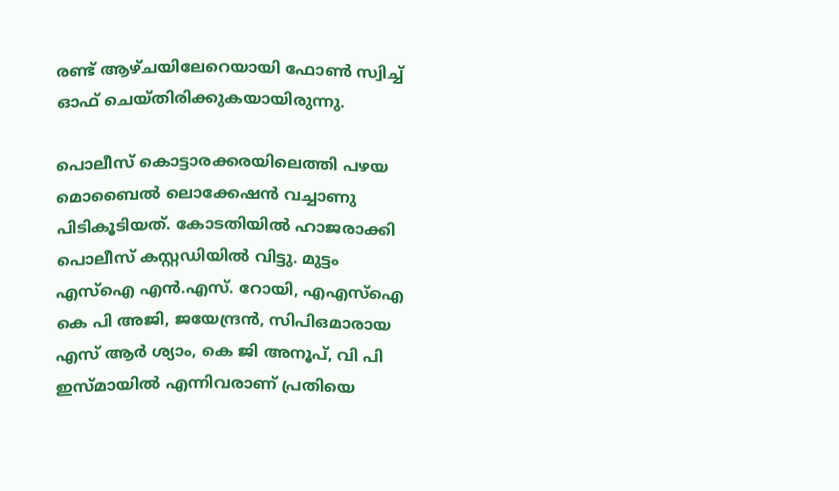രണ്ട് ആഴ്ചയിലേറെയായി ഫോൺ സ്വിച്ച് ഓഫ് ചെയ്തിരിക്കുകയായിരുന്നു.

പൊലീസ് കൊട്ടാരക്കരയിലെത്തി പഴയ മൊബൈൽ ലൊക്കേഷൻ വച്ചാണു പിടികൂടിയത്. കോടതിയിൽ ഹാജരാക്കി പൊലീസ് കസ്റ്റഡിയിൽ വിട്ടു. മുട്ടം എസ്‌ഐ എൻ.എസ്. റോയി, എഎസ്‌ഐ കെ പി അജി, ജയേന്ദ്രൻ, സിപിഒമാരായ എസ് ആർ ശ്യാം, കെ ജി അനൂപ്, വി പി ഇസ്മായിൽ എന്നിവരാണ് പ്രതിയെ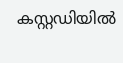കസ്റ്റഡിയിൽ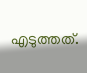എടുത്തത്.